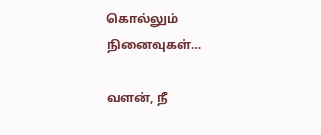கொல்லும் நினைவுகள்…

வளன், நீ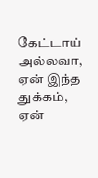கேட்டாய் அல்லவா, ஏன் இந்த துக்கம், ஏன்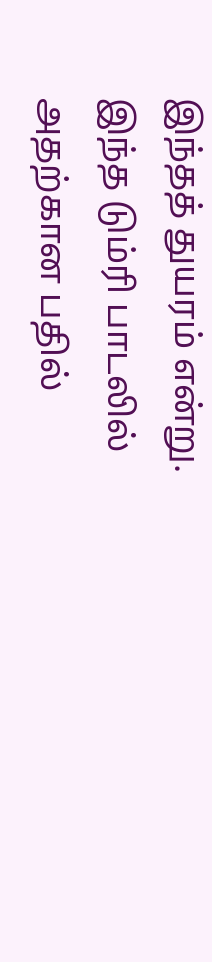இந்தத் துயரம் என்று. இந்த டும்ரி பாடலில் அதற்கான பதில்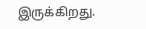இருக்கிறது.